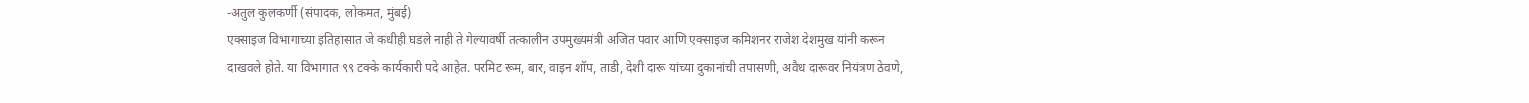-अतुल कुलकर्णी (संपादक, लोकमत, मुंबई)
एक्साइज विभागाच्या इतिहासात जे कधीही घडले नाही ते गेल्यावर्षी तत्कालीन उपमुख्यमंत्री अजित पवार आणि एक्साइज कमिशनर राजेश देशमुख यांनी करून दाखवले होते. या विभागात ९९ टक्के कार्यकारी पदे आहेत. परमिट रूम, बार, वाइन शॉप, ताडी, देशी दारू यांच्या दुकानांची तपासणी, अवैध दारूवर नियंत्रण ठेवणे,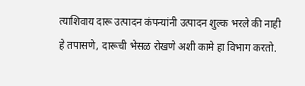त्याशिवाय दारू उत्पादन कंपन्यांनी उत्पादन शुल्क भरले की नाही हे तपासणे, दारूची भेसळ रोखणे अशी कामे हा विभाग करतो.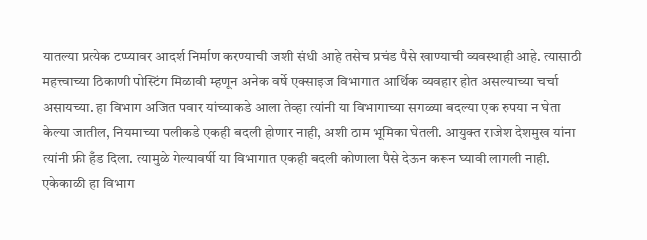यातल्या प्रत्येक टप्प्यावर आदर्श निर्माण करण्याची जशी संधी आहे तसेच प्रचंड पैसे खाण्याची व्यवस्थाही आहे. त्यासाठी महत्त्वाच्या ठिकाणी पोस्टिंग मिळावी म्हणून अनेक वर्षे एक्साइज विभागात आर्थिक व्यवहार होत असल्याच्या चर्चा असायच्या. हा विभाग अजित पवार यांच्याकडे आला तेव्हा त्यांनी या विभागाच्या सगळ्या बदल्या एक रुपया न घेता केल्या जातील, नियमाच्या पलीकडे एकही बदली होणार नाही, अशी ठाम भूमिका घेतली. आयुक्त राजेश देशमुख यांना त्यांनी फ्री हँड दिला. त्यामुळे गेल्यावर्षी या विभागात एकही बदली कोणाला पैसे देऊन करून घ्यावी लागली नाही.
एकेकाळी हा विभाग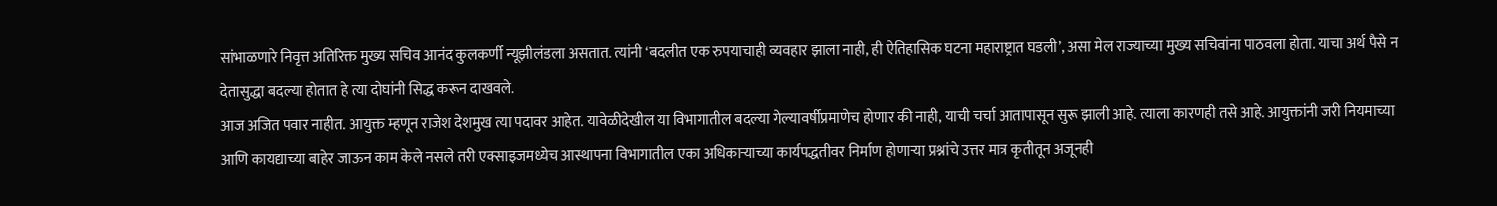सांभाळणारे निवृत्त अतिरिक्त मुख्य सचिव आनंद कुलकर्णी न्यूझीलंडला असतात. त्यांनी ‘बदलीत एक रुपयाचाही व्यवहार झाला नाही, ही ऐतिहासिक घटना महाराष्ट्रात घडली’, असा मेल राज्याच्या मुख्य सचिवांना पाठवला होता. याचा अर्थ पैसे न देतासुद्धा बदल्या होतात हे त्या दोघांनी सिद्ध करून दाखवले.
आज अजित पवार नाहीत. आयुक्त म्हणून राजेश देशमुख त्या पदावर आहेत. यावेळीदेखील या विभागातील बदल्या गेल्यावर्षीप्रमाणेच होणार की नाही, याची चर्चा आतापासून सुरू झाली आहे. त्याला कारणही तसे आहे. आयुक्तांनी जरी नियमाच्या आणि कायद्याच्या बाहेर जाऊन काम केले नसले तरी एक्साइजमध्येच आस्थापना विभागातील एका अधिकाऱ्याच्या कार्यपद्धतीवर निर्माण होणाऱ्या प्रश्नांचे उत्तर मात्र कृतीतून अजूनही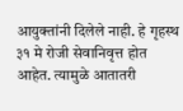आयुक्तांनी दिलेले नाही. हे गृहस्थ ३१ मे रोजी सेवानिवृत्त होत आहेत. त्यामुळे आतातरी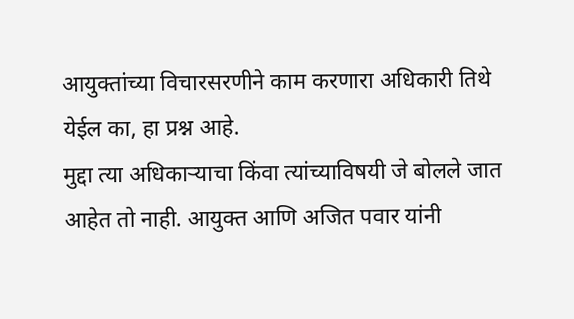आयुक्तांच्या विचारसरणीने काम करणारा अधिकारी तिथे येईल का, हा प्रश्न आहे.
मुद्दा त्या अधिकाऱ्याचा किंवा त्यांच्याविषयी जे बोलले जात आहेत तो नाही. आयुक्त आणि अजित पवार यांनी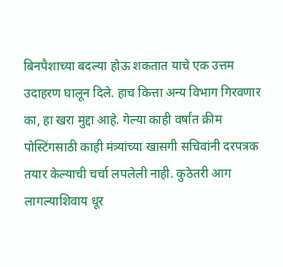बिनपैशाच्या बदल्या होऊ शकतात याचे एक उत्तम उदाहरण घालून दिले. हाच कित्ता अन्य विभाग गिरवणार का, हा खरा मुद्दा आहे. गेल्या काही वर्षांत क्रीम पोस्टिंगसाठी काही मंत्र्यांच्या खासगी सचिवांनी दरपत्रक तयार केल्याची चर्चा लपलेली नाही. कुठेतरी आग लागल्याशिवाय धूर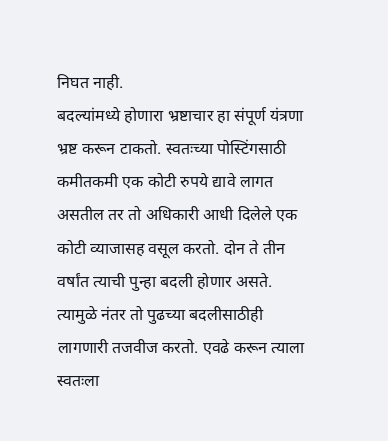निघत नाही.
बदल्यांमध्ये होणारा भ्रष्टाचार हा संपूर्ण यंत्रणा भ्रष्ट करून टाकतो. स्वतःच्या पोस्टिंगसाठी कमीतकमी एक कोटी रुपये द्यावे लागत असतील तर तो अधिकारी आधी दिलेले एक कोटी व्याजासह वसूल करतो. दोन ते तीन वर्षांत त्याची पुन्हा बदली होणार असते. त्यामुळे नंतर तो पुढच्या बदलीसाठीही लागणारी तजवीज करतो. एवढे करून त्याला स्वतःला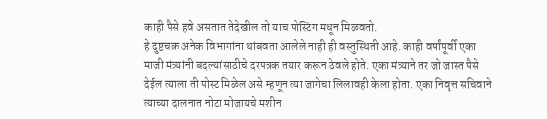काही पैसे हवे असतात तेदेखील तो याच पोस्टिंग मधून मिळवतो.
हे दुष्टचक्र अनेक विभागांना थांबवता आलेले नाही ही वस्तुस्थिती आहे. काही वर्षांपूर्वी एका माजी मंत्र्यांनी बदल्यांसाठीचे दरपत्रक तयार करून ठेवले होते. एका मंत्र्याने तर जो जास्त पैसे देईल त्याला ती पोस्ट मिळेल असे म्हणून त्या जागेचा लिलावही केला होता. एका निवृत्त सचिवाने त्याच्या दालनात नोटा मोजायचे मशीन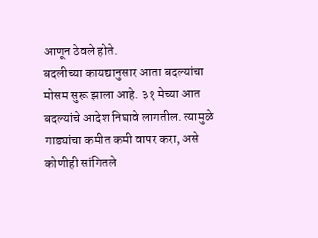आणून ठेवले होते.
बदलीच्या कायद्यानुसार आता बदल्यांचा मोसम सुरू झाला आहे. ३१ मेच्या आत बदल्यांचे आदेश निघावे लागतील. त्यामुळे गाड्यांचा कमीत कमी वापर करा, असे कोणीही सांगितले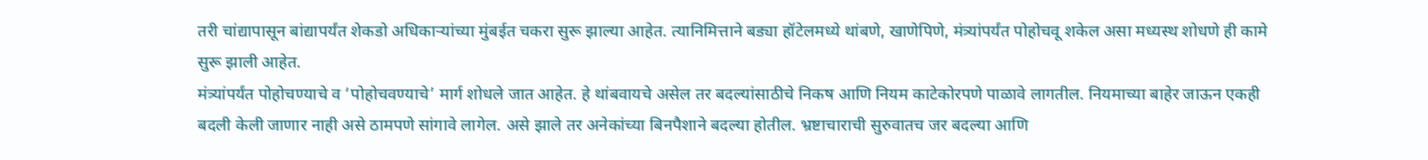तरी चांद्यापासून बांद्यापर्यंत शेकडो अधिकाऱ्यांच्या मुंबईत चकरा सुरू झाल्या आहेत. त्यानिमित्ताने बड्या हॉटेलमध्ये थांबणे, खाणेपिणे, मंत्र्यांपर्यंत पोहोचवू शकेल असा मध्यस्थ शोधणे ही कामे सुरू झाली आहेत.
मंत्र्यांपर्यंत पोहोचण्याचे व ‘पोहोचवण्याचे’ मार्ग शोधले जात आहेत. हे थांबवायचे असेल तर बदल्यांसाठीचे निकष आणि नियम काटेकोरपणे पाळावे लागतील. नियमाच्या बाहेर जाऊन एकही बदली केली जाणार नाही असे ठामपणे सांगावे लागेल. असे झाले तर अनेकांच्या बिनपैशाने बदल्या होतील. भ्रष्टाचाराची सुरुवातच जर बदल्या आणि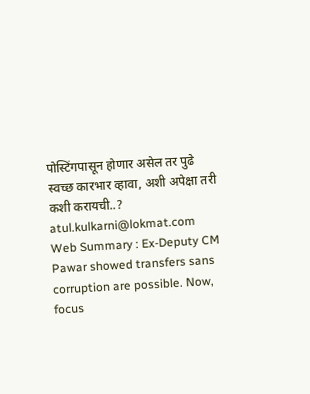पोस्टिंगपासून होणार असेल तर पुढे स्वच्छ कारभार व्हावा, अशी अपेक्षा तरी कशी करायची..?
atul.kulkarni@lokmat.com
Web Summary : Ex-Deputy CM Pawar showed transfers sans corruption are possible. Now, focus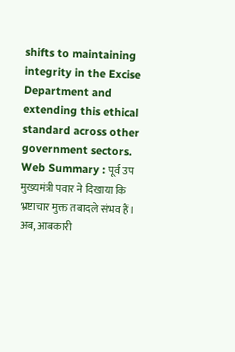shifts to maintaining integrity in the Excise Department and extending this ethical standard across other government sectors.
Web Summary : पूर्व उप मुख्यमंत्री पवार ने दिखाया कि भ्रष्टाचार मुक्त तबादले संभव हैं। अब, आबकारी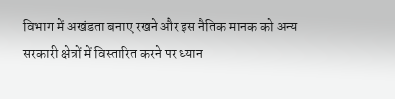विभाग में अखंडता बनाए रखने और इस नैतिक मानक को अन्य सरकारी क्षेत्रों में विस्तारित करने पर ध्यान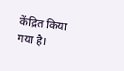केंद्रित किया गया है।